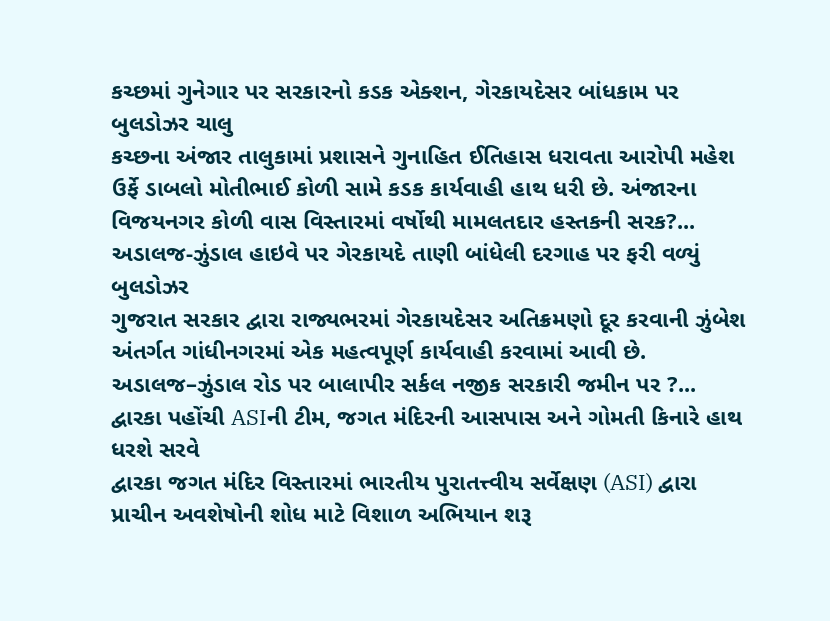કચ્છમાં ગુનેગાર પર સરકારનો કડક એક્શન, ગેરકાયદેસર બાંધકામ પર બુલડોઝર ચાલુ
કચ્છના અંજાર તાલુકામાં પ્રશાસને ગુનાહિત ઈતિહાસ ધરાવતા આરોપી મહેશ ઉર્ફે ડાબલો મોતીભાઈ કોળી સામે કડક કાર્યવાહી હાથ ધરી છે. અંજારના વિજયનગર કોળી વાસ વિસ્તારમાં વર્ષોથી મામલતદાર હસ્તકની સરક?...
અડાલજ-ઝુંડાલ હાઇવે પર ગેરકાયદે તાણી બાંધેલી દરગાહ પર ફરી વળ્યું બુલડોઝર
ગુજરાત સરકાર દ્વારા રાજ્યભરમાં ગેરકાયદેસર અતિક્રમણો દૂર કરવાની ઝુંબેશ અંતર્ગત ગાંધીનગરમાં એક મહત્વપૂર્ણ કાર્યવાહી કરવામાં આવી છે. અડાલજ–ઝુંડાલ રોડ પર બાલાપીર સર્કલ નજીક સરકારી જમીન પર ?...
દ્વારકા પહોંચી ASIની ટીમ, જગત મંદિરની આસપાસ અને ગોમતી કિનારે હાથ ધરશે સરવે
દ્વારકા જગત મંદિર વિસ્તારમાં ભારતીય પુરાતત્ત્વીય સર્વેક્ષણ (ASI) દ્વારા પ્રાચીન અવશેષોની શોધ માટે વિશાળ અભિયાન શરૂ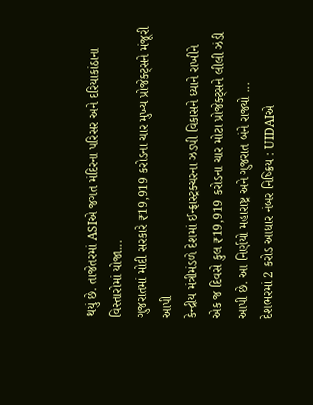થયું છે. તાજેતરમાં ASIએ જગત મંદિરના પરિસર અને દરિયાકાંઠાના વિસ્તારોમાં યોજા...
ગુજરાતમાં મોદી સરકારે ₹19,919 કરોડના ચાર મુખ્ય પ્રોજેક્ટ્સને મંજૂરી આપી
કેન્દ્રીય મંત્રીમંડળે દેશમાં ઈન્ફ્રાસ્ટ્રક્ચરના ઝડપી વિકાસને ધ્યાને રાખીને એક જ દિવસે કુલ ₹19,919 કરોડના ચાર મોટા પ્રોજેક્ટ્સને લીલી ઝંડી આપી છે. આ નિર્ણયો મહારાષ્ટ્ર અને ગુજરાત બંને રાજ્યો ...
દેશભરમાં 2 કરોડ આધાર નંબર નિષ્ક્રિય : UIDAIએ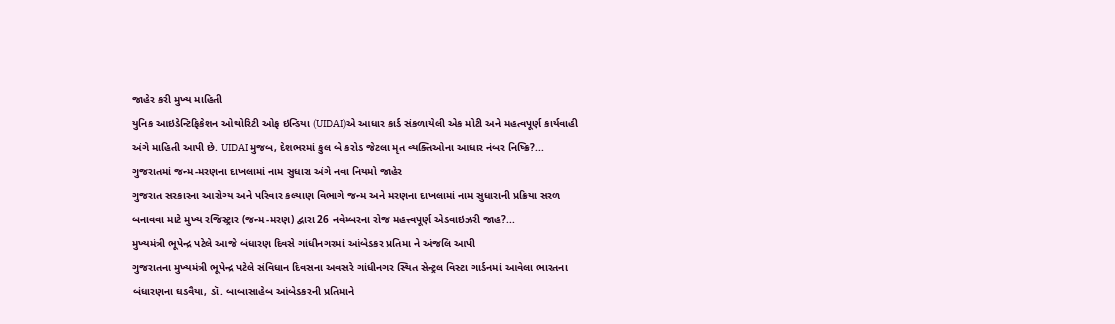જાહેર કરી મુખ્ય માહિતી
યુનિક આઇડેન્ટિફિકેશન ઓથોરિટી ઓફ ઇન્ડિયા (UIDAI)એ આધાર કાર્ડ સંકળાયેલી એક મોટી અને મહત્વપૂર્ણ કાર્યવાહી અંગે માહિતી આપી છે. UIDAI મુજબ, દેશભરમાં કુલ બે કરોડ જેટલા મૃત વ્યક્તિઓના આધાર નંબર નિષ્ક્રિ?...
ગુજરાતમાં જન્મ-મરણના દાખલામાં નામ સુધારા અંગે નવા નિયમો જાહેર
ગુજરાત સરકારના આરોગ્ય અને પરિવાર કલ્યાણ વિભાગે જન્મ અને મરણના દાખલામાં નામ સુધારાની પ્રક્રિયા સરળ બનાવવા માટે મુખ્ય રજિસ્ટ્રાર (જન્મ-મરણ) દ્વારા 26 નવેમ્બરના રોજ મહત્ત્વપૂર્ણ એડવાઇઝરી જાહ?...
મુખ્યમંત્રી ભૂપેન્દ્ર પટેલે આજે બંધારણ દિવસે ગાંધીનગરમાં આંબેડકર પ્રતિમા ને અંજલિ આપી
ગુજરાતના મુખ્યમંત્રી ભૂપેન્દ્ર પટેલે સંવિધાન દિવસના અવસરે ગાંધીનગર સ્થિત સેન્ટ્રલ વિસ્ટા ગાર્ડનમાં આવેલા ભારતના બંધારણના ઘડવૈયા, ડૉ. બાબાસાહેબ આંબેડકરની પ્રતિમાને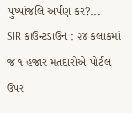પુષ્પાંજલિ અર્પણ કર?...
SIR કાઉન્ટડાઉન : ૨૪ કલાકમાં જ ૧ હજાર મતદારોએ પોર્ટલ ઉપર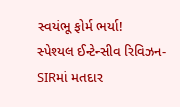સ્વયંભૂ ફોર્મ ભર્યા!
સ્પેશ્યલ ઈન્ટેન્સીવ રિવિઝન- SIRમાં મતદાર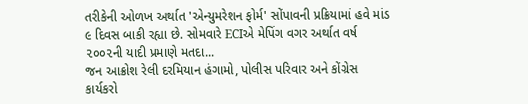તરીકેની ઓળખ અર્થાત 'એન્યુમરેશન ફોર્મ' સોંપાવની પ્રક્રિયામાં હવે માંડ ૯ દિવસ બાકી રહ્યા છે. સોમવારે ECIએ મેપિંગ વગર અર્થાત વર્ષ ૨૦૦૨ની યાદી પ્રમાણે મતદા...
જન આક્રોશ રેલી દરમિયાન હંગામો, પોલીસ પરિવાર અને કોંગ્રેસ કાર્યકરો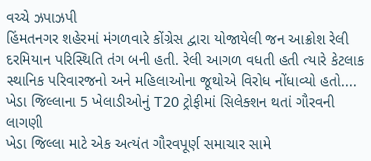વચ્ચે ઝપાઝપી
હિંમતનગર શહેરમાં મંગળવારે કોંગ્રેસ દ્વારા યોજાયેલી જન આક્રોશ રેલી દરમિયાન પરિસ્થિતિ તંગ બની હતી. રેલી આગળ વધતી હતી ત્યારે કેટલાક સ્થાનિક પરિવારજનો અને મહિલાઓના જૂથોએ વિરોધ નોંધાવ્યો હતો....
ખેડા જિલ્લાના 5 ખેલાડીઓનું T20 ટ્રોફીમાં સિલેક્શન થતાં ગૌરવની લાગણી
ખેડા જિલ્લા માટે એક અત્યંત ગૌરવપૂર્ણ સમાચાર સામે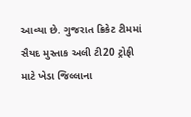આવ્યા છે. ગુજરાત ક્રિકેટ ટીમમાં સૈયદ મુસ્તાક અલી ટી20 ટ્રોફી માટે ખેડા જિલ્લાના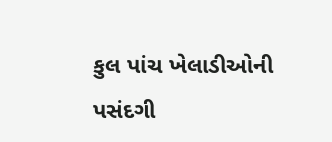કુલ પાંચ ખેલાડીઓની પસંદગી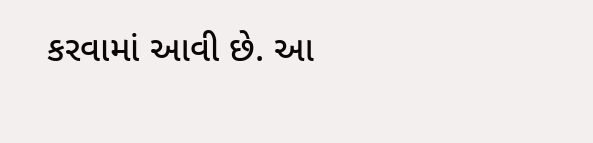કરવામાં આવી છે. આ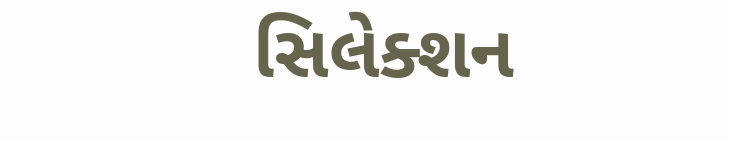સિલેક્શન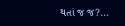થતાં જ જ?...